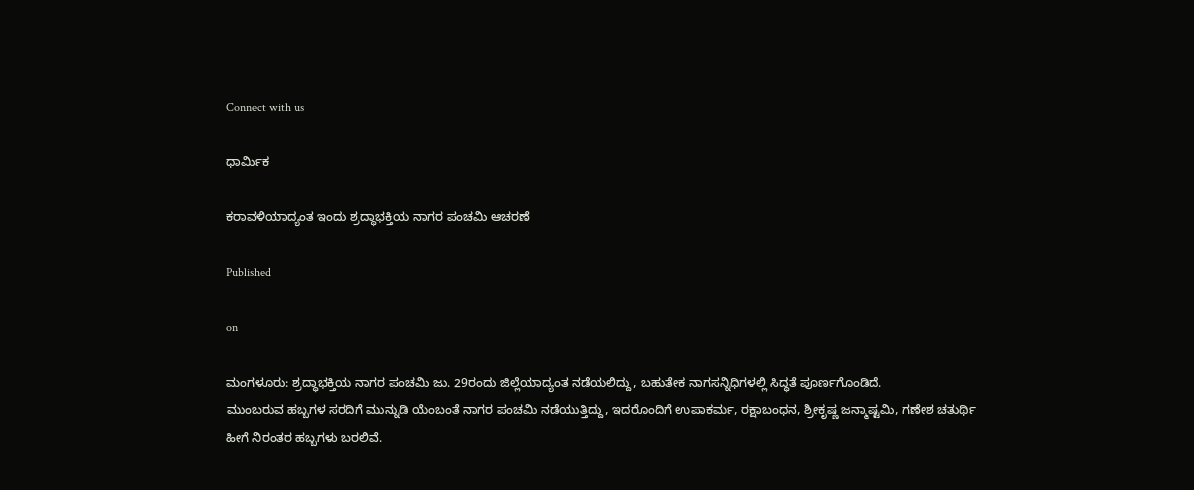Connect with us

ಧಾರ್ಮಿಕ

ಕರಾವಳಿಯಾದ್ಯಂತ ಇಂದು ಶ್ರದ್ಧಾಭಕ್ತಿಯ ನಾಗರ ಪಂಚಮಿ ಆಚರಣೆ

Published

on

ಮಂಗಳೂರು: ಶ್ರದ್ಧಾಭಕ್ತಿಯ ನಾಗರ ಪಂಚಮಿ ಜು. 29ರಂದು ಜಿಲ್ಲೆಯಾದ್ಯಂತ ನಡೆಯಲಿದ್ದು, ಬಹುತೇಕ ನಾಗಸನ್ನಿಧಿಗಳಲ್ಲಿ ಸಿದ್ಧತೆ ಪೂರ್ಣಗೊಂಡಿದೆ.
ಮುಂಬರುವ ಹಬ್ಬಗಳ ಸರದಿಗೆ ಮುನ್ನುಡಿ ಯೆಂಬಂತೆ ನಾಗರ ಪಂಚಮಿ ನಡೆಯುತ್ತಿದ್ದು, ಇದರೊಂದಿಗೆ ಉಪಾಕರ್ಮ, ರಕ್ಷಾಬಂಧನ, ಶ್ರೀಕೃಷ್ಣ ಜನ್ಮಾಷ್ಟಮಿ, ಗಣೇಶ ಚತುರ್ಥಿ ಹೀಗೆ ನಿರಂತರ ಹಬ್ಬಗಳು ಬರಲಿವೆ.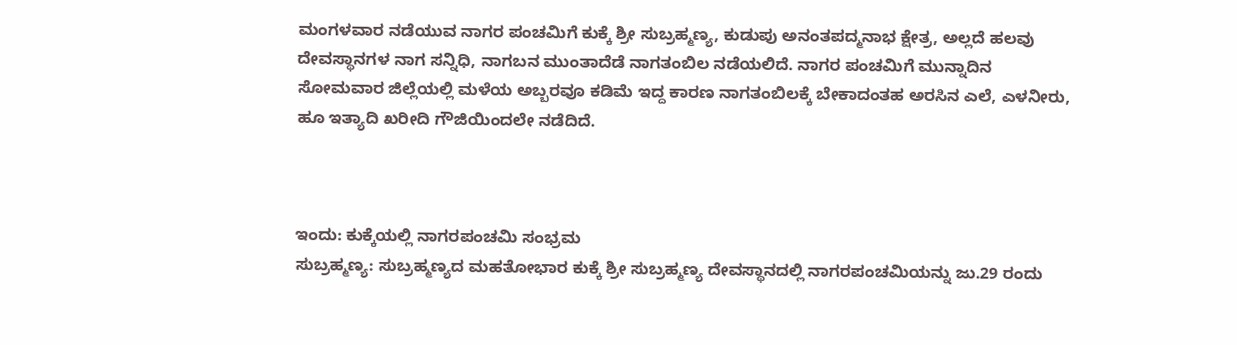ಮಂಗಳವಾರ ನಡೆಯುವ ನಾಗರ ಪಂಚಮಿಗೆ ಕುಕ್ಕೆ ಶ್ರೀ ಸುಬ್ರಹ್ಮಣ್ಯ, ಕುಡುಪು ಅನಂತಪದ್ಮನಾಭ ಕ್ಷೇತ್ರ, ಅಲ್ಲದೆ ಹಲವು ದೇವಸ್ಥಾನಗಳ ನಾಗ ಸನ್ನಿಧಿ, ನಾಗಬನ ಮುಂತಾದೆಡೆ ನಾಗತಂಬಿಲ ನಡೆಯಲಿದೆ. ನಾಗರ ಪಂಚಮಿಗೆ ಮುನ್ನಾದಿನ ಸೋಮವಾರ ಜಿಲ್ಲೆಯಲ್ಲಿ ಮಳೆಯ ಅಬ್ಬರವೂ ಕಡಿಮೆ ಇದ್ದ ಕಾರಣ ನಾಗತಂಬಿಲಕ್ಕೆ ಬೇಕಾದಂತಹ ಅರಸಿನ ಎಲೆ, ಎಳನೀರು, ಹೂ ಇತ್ಯಾದಿ ಖರೀದಿ ಗೌಜಿಯಿಂದಲೇ ನಡೆದಿದೆ.



ಇಂದು: ಕುಕ್ಕೆಯಲ್ಲಿ ನಾಗರಪಂಚಮಿ ಸಂಭ್ರಮ
ಸುಬ್ರಹ್ಮಣ್ಯ: ಸುಬ್ರಹ್ಮಣ್ಯದ ಮಹತೋಭಾರ ಕುಕ್ಕೆ ಶ್ರೀ ಸುಬ್ರಹ್ಮಣ್ಯ ದೇವಸ್ಥಾನದಲ್ಲಿ ನಾಗರಪಂಚಮಿಯನ್ನು ಜು.29 ರಂದು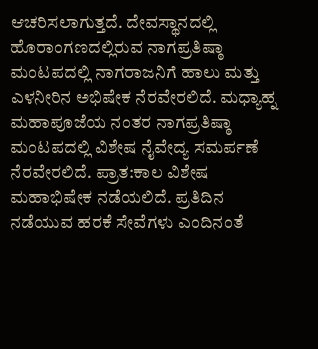ಆಚರಿಸಲಾಗುತ್ತದೆ. ದೇವಸ್ಥಾನದಲ್ಲಿ ಹೊರಾಂಗಣದಲ್ಲಿರುವ ನಾಗಪ್ರತಿಷ್ಠಾ ಮಂಟಪದಲ್ಲಿ ನಾಗರಾಜನಿಗೆ ಹಾಲು ಮತ್ತು ಎಳನೀರಿನ ಅಭಿಷೇಕ ನೆರವೇರಲಿದೆ. ಮಧ್ಯಾಹ್ನ ಮಹಾಪೂಜೆಯ ನಂತರ ನಾಗಪ್ರತಿಷ್ಠಾ ಮಂಟಪದಲ್ಲಿ ವಿಶೇಷ ನೈವೇದ್ಯ ಸಮರ್ಪಣೆ ನೆರವೇರಲಿದೆ. ಪ್ರಾತ:ಕಾಲ ವಿಶೇಷ ಮಹಾಭಿಷೇಕ ನಡೆಯಲಿದೆ. ಪ್ರತಿದಿನ ನಡೆಯುವ ಹರಕೆ ಸೇವೆಗಳು ಎಂದಿನಂತೆ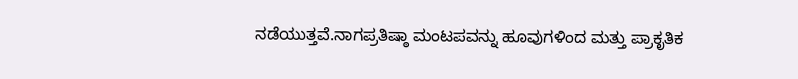ನಡೆಯುತ್ತವೆ.ನಾಗಪ್ರತಿಷ್ಠಾ ಮಂಟಪವನ್ನು ಹೂವುಗಳಿಂದ ಮತ್ತು ಪ್ರಾಕೃತಿಕ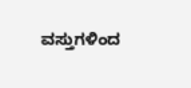ವಸ್ತುಗಳಿಂದ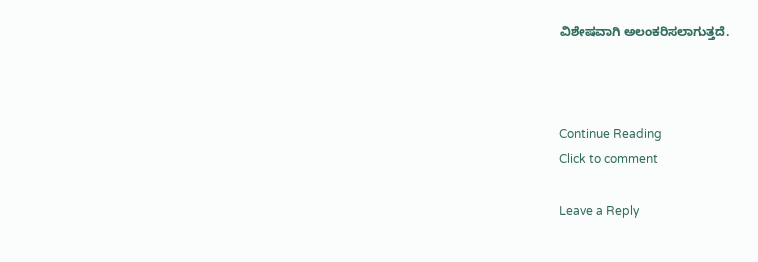ವಿಶೇಷವಾಗಿ ಅಲಂಕರಿಸಲಾಗುತ್ತದೆ.



Continue Reading
Click to comment

Leave a Reply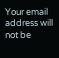Your email address will not be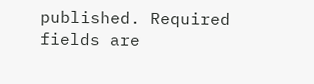published. Required fields are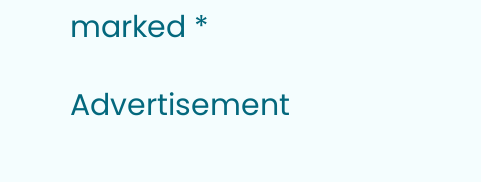marked *

Advertisement